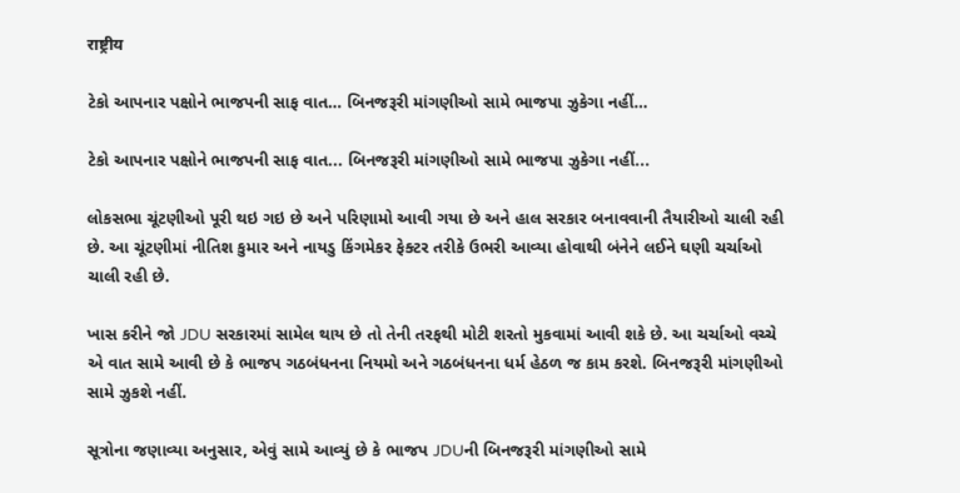राष्ट्रीय

ટેકો આપનાર પક્ષોને ભાજપની સાફ વાત… બિનજરૂરી માંગણીઓ સામે ભાજપા ઝુકેગા નહીં…

ટેકો આપનાર પક્ષોને ભાજપની સાફ વાત... બિનજરૂરી માંગણીઓ સામે ભાજપા ઝુકેગા નહીં...

લોકસભા ચૂંટણીઓ પૂરી થઇ ગઇ છે અને પરિણામો આવી ગયા છે અને હાલ સરકાર બનાવવાની તૈયારીઓ ચાલી રહી છે. આ ચૂંટણીમાં નીતિશ કુમાર અને નાયડુ કિંગમેકર ફેક્ટર તરીકે ઉભરી આવ્યા હોવાથી બંનેને લઈને ઘણી ચર્ચાઓ ચાલી રહી છે.

ખાસ કરીને જો JDU સરકારમાં સામેલ થાય છે તો તેની તરફથી મોટી શરતો મુકવામાં આવી શકે છે. આ ચર્ચાઓ વચ્ચે એ વાત સામે આવી છે કે ભાજપ ગઠબંધનના નિયમો અને ગઠબંધનના ધર્મ હેઠળ જ કામ કરશે. બિનજરૂરી માંગણીઓ સામે ઝુકશે નહીં.

સૂત્રોના જણાવ્યા અનુસાર, એવું સામે આવ્યું છે કે ભાજપ JDUની બિનજરૂરી માંગણીઓ સામે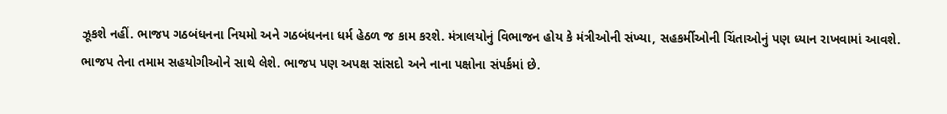ઝૂકશે નહીં. ભાજપ ગઠબંધનના નિયમો અને ગઠબંધનના ધર્મ હેઠળ જ કામ કરશે. મંત્રાલયોનું વિભાજન હોય કે મંત્રીઓની સંખ્યા, સહકર્મીઓની ચિંતાઓનું પણ ધ્યાન રાખવામાં આવશે. ભાજપ તેના તમામ સહયોગીઓને સાથે લેશે. ભાજપ પણ અપક્ષ સાંસદો અને નાના પક્ષોના સંપર્કમાં છે.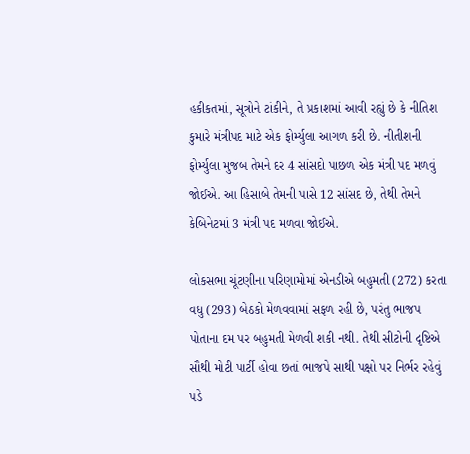હકીકતમાં, સૂત્રોને ટાંકીને, તે પ્રકાશમાં આવી રહ્યું છે કે નીતિશ કુમારે મંત્રીપદ માટે એક ફોર્મ્યુલા આગળ કરી છે. નીતીશની ફોર્મ્યુલા મુજબ તેમને દર 4 સાંસદો પાછળ એક મંત્રી પદ મળવું જોઈએ. આ હિસાબે તેમની પાસે 12 સાંસદ છે, તેથી તેમને કેબિનેટમાં 3 મંત્રી પદ મળવા જોઈએ.

લોકસભા ચૂંટણીના પરિણામોમાં એનડીએ બહુમતી (272) કરતા વધુ (293) બેઠકો મેળવવામાં સફળ રહી છે, પરંતુ ભાજપ પોતાના દમ પર બહુમતી મેળવી શકી નથી. તેથી સીટોની દૃષ્ટિએ સૌથી મોટી પાર્ટી હોવા છતાં ભાજપે સાથી પક્ષો પર નિર્ભર રહેવું પડે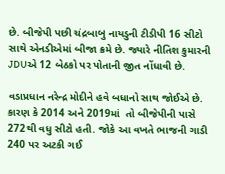છે. બીજેપી પછી ચંદ્રબાબુ નાયડુની ટીડીપી 16 સીટો સાથે એનડીએમાં બીજા ક્રમે છે. જ્યારે નીતિશ કુમારની JDUએ 12 બેઠકો પર પોતાની જીત નોંધાવી છે.

વડાપ્રધાન નરેન્દ્ર મોદીને હવે બધાનો સાથ જોઈએ છે. કારણ કે 2014 અને 2019માં  તો બીજેપીની પાસે 272થી વધુ સીટો હતી. જોકે આ વખતે ભાજની ગાડી 240 પર અટકી ગઈ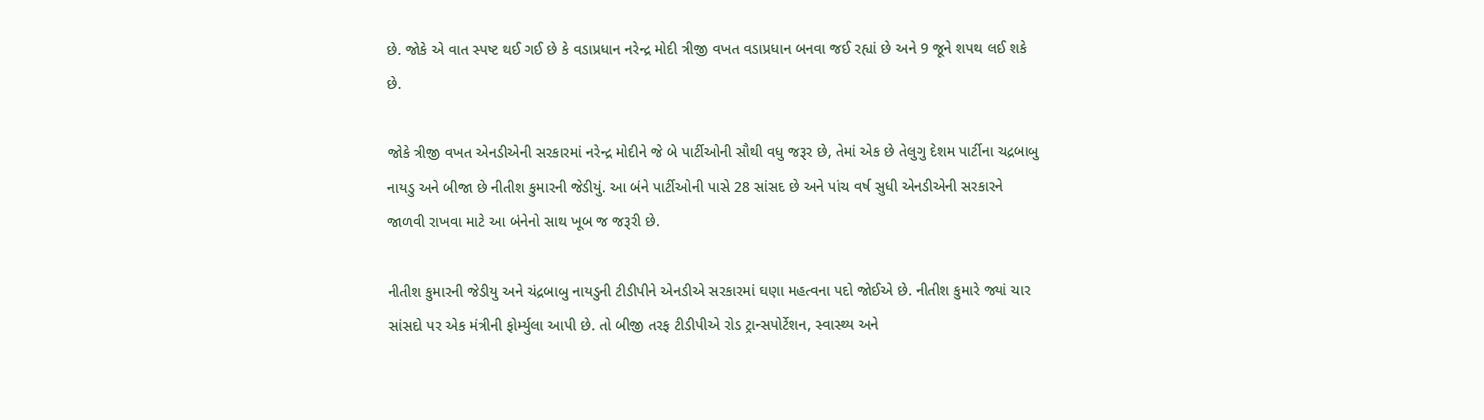છે. જોકે એ વાત સ્પષ્ટ થઈ ગઈ છે કે વડાપ્રધાન નરેન્દ્ર મોદી ત્રીજી વખત વડાપ્રધાન બનવા જઈ રહ્યાં છે અને 9 જૂને શપથ લઈ શકે છે.

જોકે ત્રીજી વખત એનડીએની સરકારમાં નરેન્દ્ર મોદીને જે બે પાર્ટીઓની સૌથી વધુ જરૂર છે, તેમાં એક છે તેલુગુ દેશમ પાર્ટીના ચદ્રબાબુ નાયડુ અને બીજા છે નીતીશ કુમારની જેડીયું. આ બંને પાર્ટીઓની પાસે 28 સાંસદ છે અને પાંચ વર્ષ સુધી એનડીએની સરકારને જાળવી રાખવા માટે આ બંનેનો સાથ ખૂબ જ જરૂરી છે.

નીતીશ કુમારની જેડીયુ અને ચંદ્રબાબુ નાયડુની ટીડીપીને એનડીએ સરકારમાં ઘણા મહત્વના પદો જોઈએ છે. નીતીશ કુમારે જ્યાં ચાર સાંસદો પર એક મંત્રીની ફોર્મ્યુલા આપી છે. તો બીજી તરફ ટીડીપીએ રોડ ટ્રાન્સપોર્ટેશન, સ્વાસ્થ્ય અને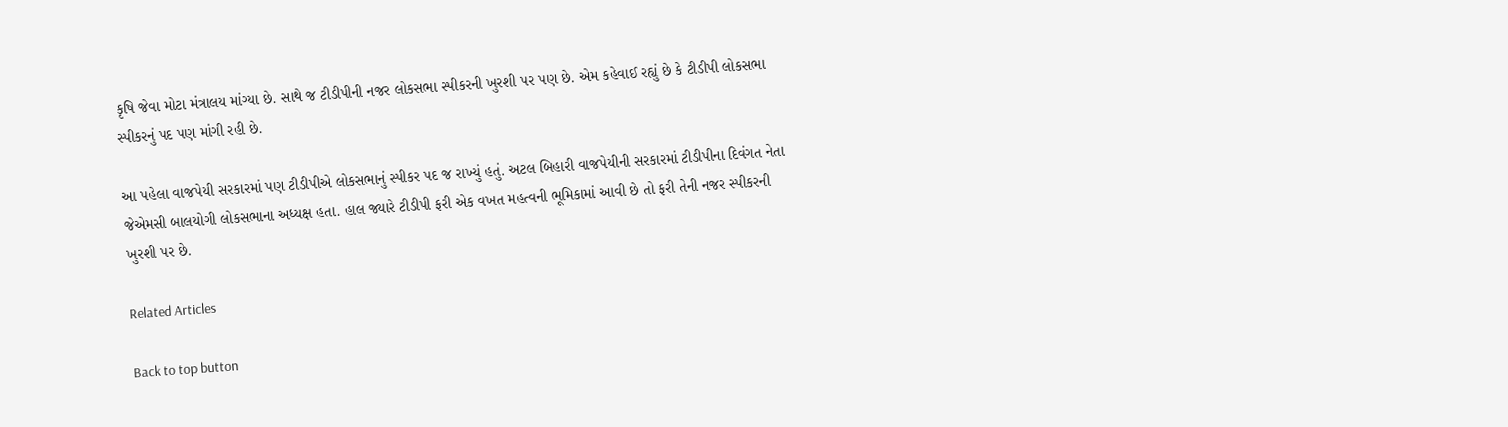કૃષિ જેવા મોટા મંત્રાલય માંગ્યા છે. સાથે જ ટીડીપીની નજર લોકસભા સ્પીકરની ખુરશી પર પણ છે. એમ કહેવાઈ રહ્યું છે કે ટીડીપી લોકસભા સ્પીકરનું પદ પણ માંગી રહી છે.

આ પહેલા વાજપેયી સરકારમાં પણ ટીડીપીએ લોકસભાનું સ્પીકર પદ જ રાખ્યું હતું. અટલ બિહારી વાજપેયીની સરકારમાં ટીડીપીના દિવંગત નેતા જેએમસી બાલયોગી લોકસભાના અધ્યક્ષ હતા. હાલ જ્યારે ટીડીપી ફરી એક વખત મહત્વની ભૂમિકામાં આવી છે તો ફરી તેની નજર સ્પીકરની ખુરશી પર છે.

Related Articles

Back to top button